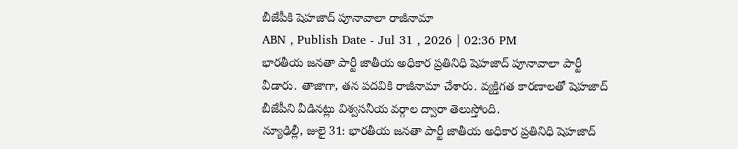బీజేపీకి షెహజాద్ పూనావాలా రాజీనామా
ABN , Publish Date - Jul 31 , 2026 | 02:36 PM
భారతీయ జనతా పార్టీ జాతీయ అధికార ప్రతినిధి షెహజాద్ పూనావాలా పార్టీ వీడారు. తాజాగా, తన పదవికి రాజీనామా చేశారు. వ్యక్తిగత కారణాలతో షెహజాద్ బీజేపీని వీడినట్లు విశ్వసనీయ వర్గాల ద్వారా తెలుస్తోంది.
న్యూఢిల్లీ, జులై 31: భారతీయ జనతా పార్టీ జాతీయ అధికార ప్రతినిధి షెహజాద్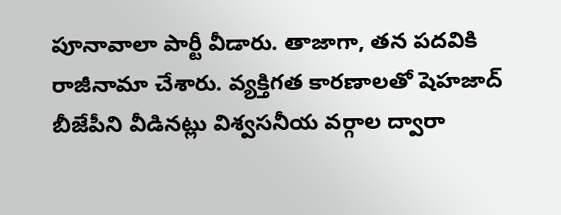పూనావాలా పార్టీ వీడారు. తాజాగా, తన పదవికి రాజీనామా చేశారు. వ్యక్తిగత కారణాలతో షెహజాద్ బీజేపీని వీడినట్లు విశ్వసనీయ వర్గాల ద్వారా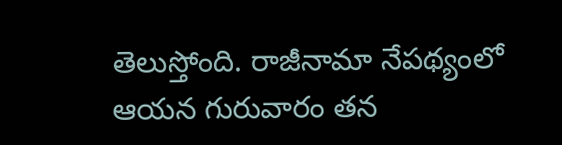తెలుస్తోంది. రాజీనామా నేపథ్యంలో ఆయన గురువారం తన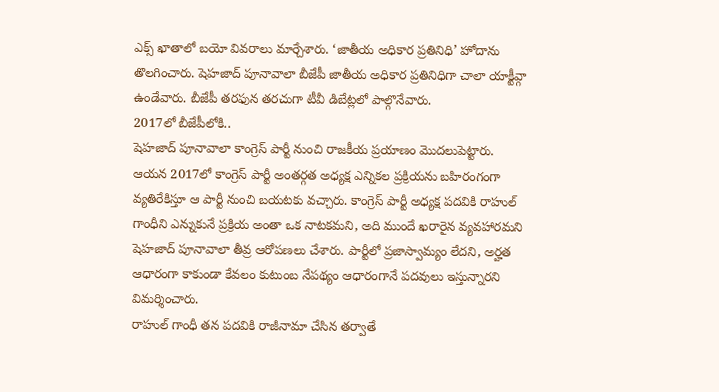ఎక్స్ ఖాతాలో బయో వివరాలు మార్చేశారు. ‘జాతీయ అధికార ప్రతినిధి’ హోదాను తొలగించారు. షెహజాద్ పూనావాలా బీజేపీ జాతీయ అధికార ప్రతినిధిగా చాలా యాక్టీవ్గా ఉండేవారు. బీజేపీ తరఫున తరచుగా టీవీ డిబేట్లలో పాల్గొనేవారు.
2017లో బీజేపీలోకి..
షెహజాద్ పూనావాలా కాంగ్రెస్ పార్టీ నుంచి రాజకీయ ప్రయాణం మొదలుపెట్టారు. ఆయన 2017లో కాంగ్రెస్ పార్టీ అంతర్గత అధ్యక్ష ఎన్నికల ప్రక్రియను బహిరంగంగా వ్యతిరేకిస్తూ ఆ పార్టీ నుంచి బయటకు వచ్చారు. కాంగ్రెస్ పార్టీ అధ్యక్ష పదవికి రాహుల్ గాంధీని ఎన్నుకునే ప్రక్రియ అంతా ఒక నాటకమని, అది ముందే ఖరారైన వ్యవహారమని షెహజాద్ పూనావాలా తీవ్ర ఆరోపణలు చేశారు. పార్టీలో ప్రజాస్వామ్యం లేదని, అర్హత ఆధారంగా కాకుండా కేవలం కుటుంబ నేపథ్యం ఆధారంగానే పదవులు ఇస్తున్నారని విమర్శించారు.
రాహుల్ గాంధీ తన పదవికి రాజీనామా చేసిన తర్వాతే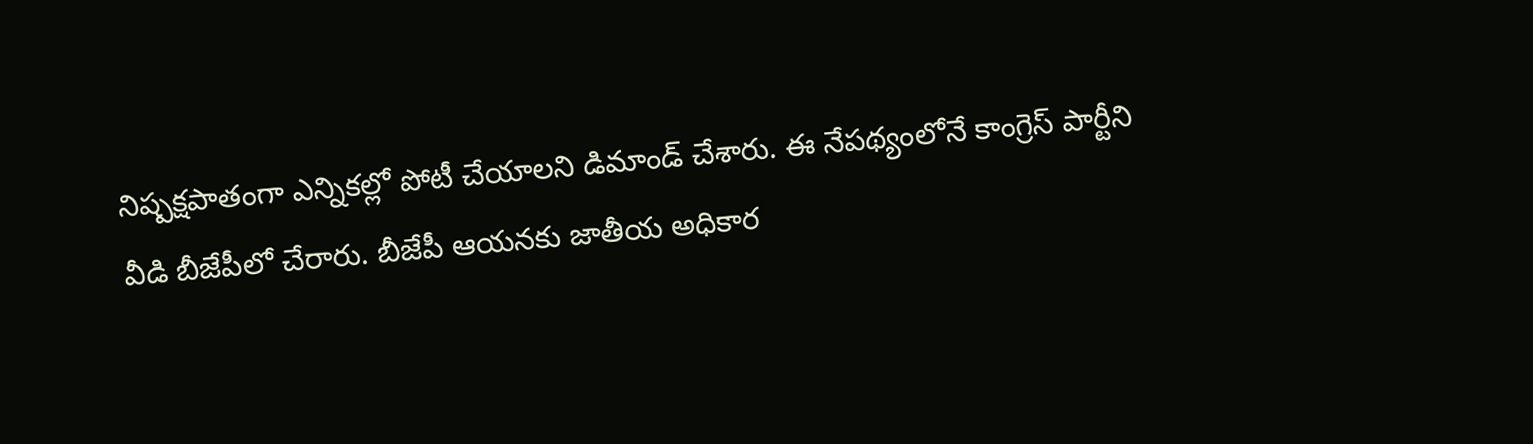నిష్పక్షపాతంగా ఎన్నికల్లో పోటీ చేయాలని డిమాండ్ చేశారు. ఈ నేపథ్యంలోనే కాంగ్రెస్ పార్టీని వీడి బీజేపీలో చేరారు. బీజేపీ ఆయనకు జాతీయ అధికార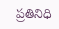ప్రతినిధి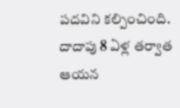పదవిని కల్పించింది. దాదాపు 8 ఏళ్ల తర్వాత ఆయన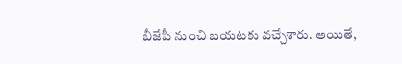బీజేపీ నుంచి బయటకు వచ్చేశారు. అయితే,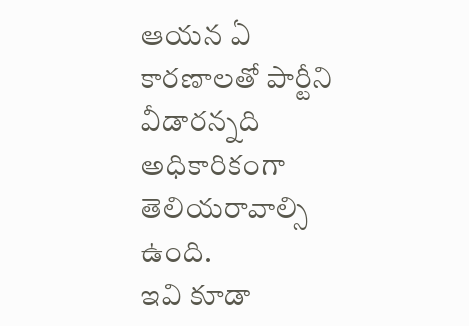ఆయన ఏ కారణాలతో పార్టీని వీడారన్నది అధికారికంగా తెలియరావాల్సి ఉంది.
ఇవి కూడా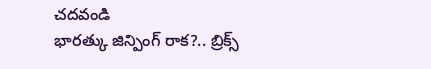చదవండి
భారత్కు జిన్పింగ్ రాక?.. బ్రిక్స్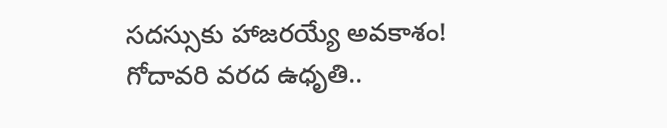సదస్సుకు హాజరయ్యే అవకాశం!
గోదావరి వరద ఉధృతి..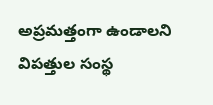అప్రమత్తంగా ఉండాలని విపత్తుల సంస్థ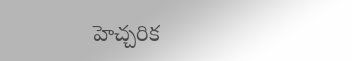హెచ్చరిక